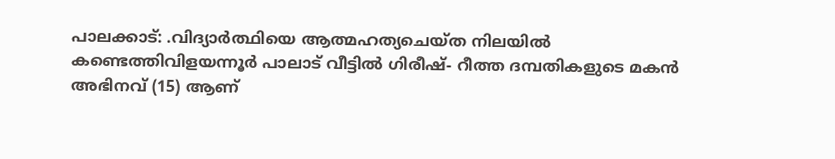പാലക്കാട്: .വിദ്യാർത്ഥിയെ ആത്മഹത്യചെയ്ത നിലയിൽ കണ്ടെത്തിവിളയന്നൂർ പാലാട് വീട്ടിൽ ഗിരീഷ്- റീത്ത ദമ്പതികളുടെ മകൻ അഭിനവ് (15) ആണ്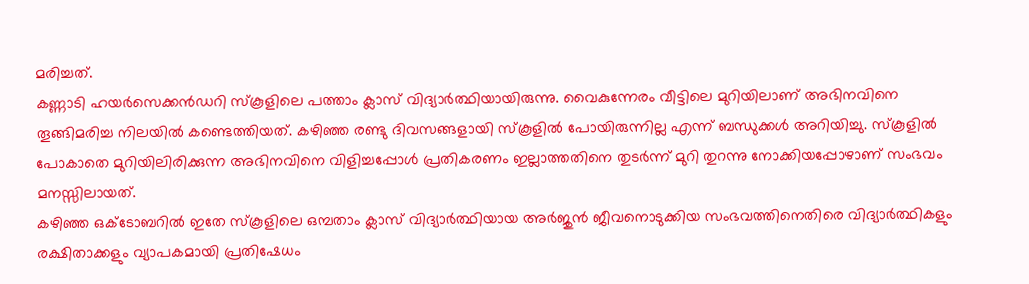മരിച്ചത്.
കണ്ണാടി ഹയർസെക്കൻഡറി സ്കൂളിലെ പത്താം ക്ലാസ് വിദ്യാർത്ഥിയായിരുന്നു. വൈകുന്നേരം വീട്ടിലെ മുറിയിലാണ് അഭിനവിനെ തൂങ്ങിമരിച്ച നിലയിൽ കണ്ടെത്തിയത്. കഴിഞ്ഞ രണ്ടു ദിവസങ്ങളായി സ്കൂളിൽ പോയിരുന്നില്ല എന്ന് ബന്ധുക്കൾ അറിയിച്ചു. സ്കൂളിൽ പോകാതെ മുറിയിലിരിക്കുന്ന അഭിനവിനെ വിളിച്ചപ്പോൾ പ്രതികരണം ഇല്ലാത്തതിനെ തുടർന്ന് മുറി തുറന്നു നോക്കിയപ്പോഴാണ് സംഭവം മനസ്സിലായത്.
കഴിഞ്ഞ ഒക്ടോബറിൽ ഇതേ സ്കൂളിലെ ഒമ്പതാം ക്ലാസ് വിദ്യാർത്ഥിയായ അർജുൻ ജീവനൊടുക്കിയ സംഭവത്തിനെതിരെ വിദ്യാർത്ഥികളും രക്ഷിതാക്കളും വ്യാപകമായി പ്രതിഷേധം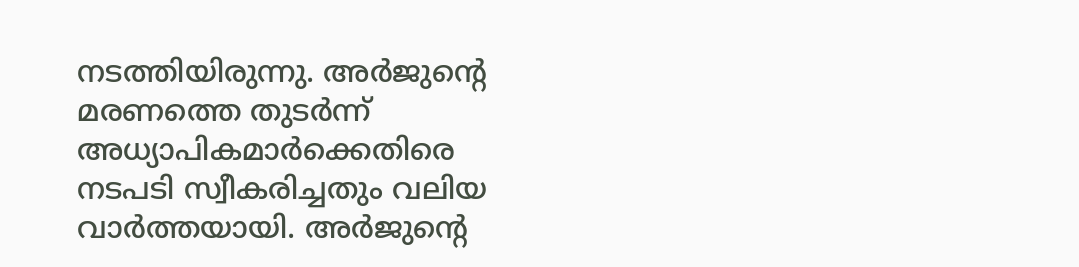നടത്തിയിരുന്നു. അർജുന്റെ മരണത്തെ തുടർന്ന് അധ്യാപികമാർക്കെതിരെ നടപടി സ്വീകരിച്ചതും വലിയ വാർത്തയായി. അർജുന്റെ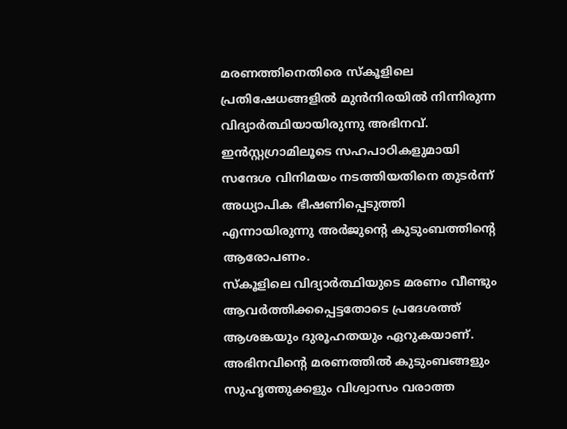മരണത്തിനെതിരെ സ്കൂളിലെ പ്രതിഷേധങ്ങളിൽ മുൻനിരയിൽ നിന്നിരുന്ന വിദ്യാർത്ഥിയായിരുന്നു അഭിനവ്. ഇൻസ്റ്റഗ്രാമിലൂടെ സഹപാഠികളുമായി സന്ദേശ വിനിമയം നടത്തിയതിനെ തുടർന്ന് അധ്യാപിക ഭീഷണിപ്പെടുത്തി എന്നായിരുന്നു അർജുന്റെ കുടുംബത്തിന്റെ ആരോപണം.
സ്കൂളിലെ വിദ്യാർത്ഥിയുടെ മരണം വീണ്ടും ആവർത്തിക്കപ്പെട്ടതോടെ പ്രദേശത്ത് ആശങ്കയും ദുരൂഹതയും ഏറുകയാണ്. അഭിനവിന്റെ മരണത്തിൽ കുടുംബങ്ങളും സുഹൃത്തുക്കളും വിശ്വാസം വരാത്ത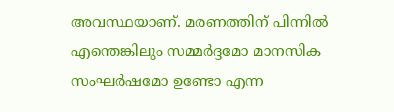അവസ്ഥയാണ്. മരണത്തിന് പിന്നിൽ എന്തെങ്കിലും സമ്മർദ്ദമോ മാനസിക സംഘർഷമോ ഉണ്ടോ എന്ന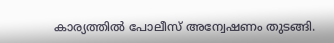കാര്യത്തിൽ പോലീസ് അന്വേഷണം തുടങ്ങി.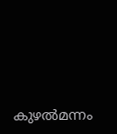കുഴൽമന്നം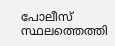പോലീസ് സ്ഥലത്തെത്തി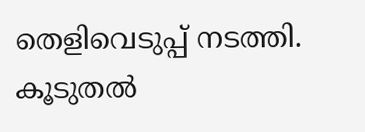തെളിവെടുപ്പ് നടത്തി. കൂടുതൽ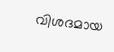വിശദമായ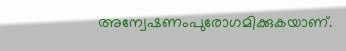അന്വേഷണംപുരോഗമിക്കുകയാണ്.